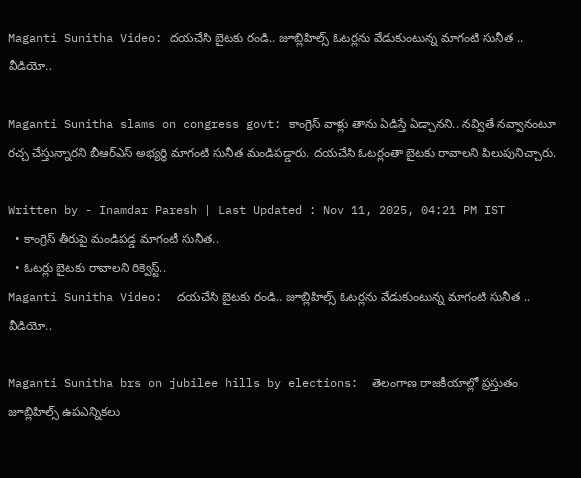Maganti Sunitha Video: దయచేసి బైటకు రండి.. జూబ్లిహిల్స్ ఓటర్లను వేడుకుంటున్న మాగంటి సునీత .. వీడియో..

Maganti Sunitha slams on congress govt: కాంగ్రెస్ వాళ్లు తాను ఏడిస్తే ఏడ్చానని.. నవ్వితే నవ్వానంటూ రచ్చ చేస్తున్నారని బీఆర్ఎస్ అభ్యర్థి మాగంటి సునీత మండిపడ్డారు. దయచేసి ఓటర్లంతా బైటకు రావాలని పిలుపునిచ్చారు.

Written by - Inamdar Paresh | Last Updated : Nov 11, 2025, 04:21 PM IST
  • కాంగ్రెస్ తీరుపై మండిపడ్డ మాగంటీ సునీత..
  • ఓటర్లు బైటకు రావాలని రిక్వెస్ట్..
Maganti Sunitha Video:  దయచేసి బైటకు రండి.. జూబ్లిహిల్స్ ఓటర్లను వేడుకుంటున్న మాగంటి సునీత .. వీడియో..

Maganti Sunitha brs on jubilee hills by elections:  తెలంగాణ రాజకీయాల్లో ప్రస్తుతం జూబ్లిహిల్స్ ఉపఎన్నికలు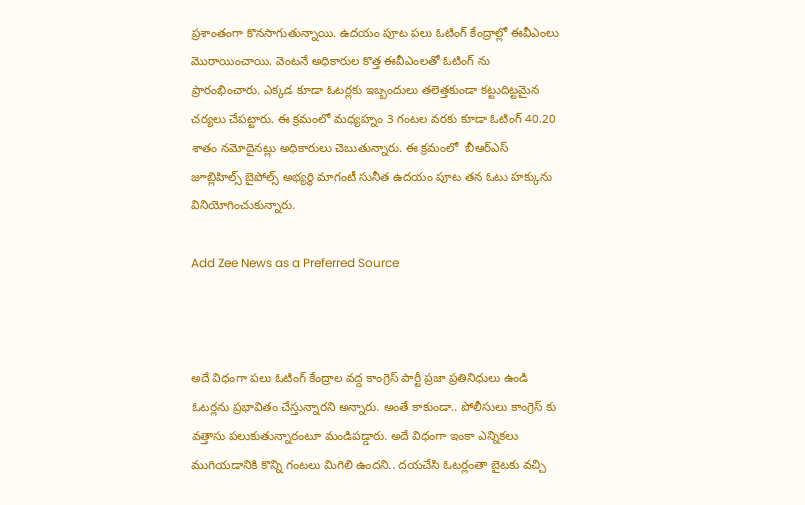ప్రశాంతంగా కొనసాగుతున్నాయి. ఉదయం పూట పలు ఓటింగ్ కేంద్రాల్లో ఈవీఎంలు మొరాయించాయి. వెంటనే అధికారుల కొత్త ఈవీఎంలతో ఓటింగ్ ను ప్రారంభించారు. ఎక్కడ కూడా ఓటర్లకు ఇబ్బందులు తలెత్తకుండా కట్టుదిట్టమైన చర్యలు చేపట్టారు. ఈ క్రమంలో మధ్యహ్నం 3 గంటల వరకు కూడా ఓటింగ్ 40.20 శాతం నమోదైనట్లు అధికారులు చెబుతున్నారు. ఈ క్రమంలో  బీఆర్ఎస్ జూబ్లిహిల్స్ బైపోల్స్ అభ్యర్థి మాగంటీ సునీత ఉదయం పూట తన ఓటు హక్కును వినియోగించుకున్నారు.

Add Zee News as a Preferred Source



అదే విధంగా పలు ఓటింగ్ కేంద్రాల వద్ద కాంగ్రెస్ పార్టీ ప్రజా ప్రతినిధులు ఉండి ఓటర్లను ప్రభావితం చేస్తున్నారని అన్నారు. అంతే కాకుండా.. పోలీసులు కాంగ్రెస్ కు వత్తాసు పలుకుతున్నారంటూ మండిపడ్డారు. అదే విధంగా ఇంకా ఎన్నికలు ముగియడానికి కొన్ని గంటలు మిగిలి ఉందని.. దయచేసి ఓటర్లంతా బైటకు వచ్చి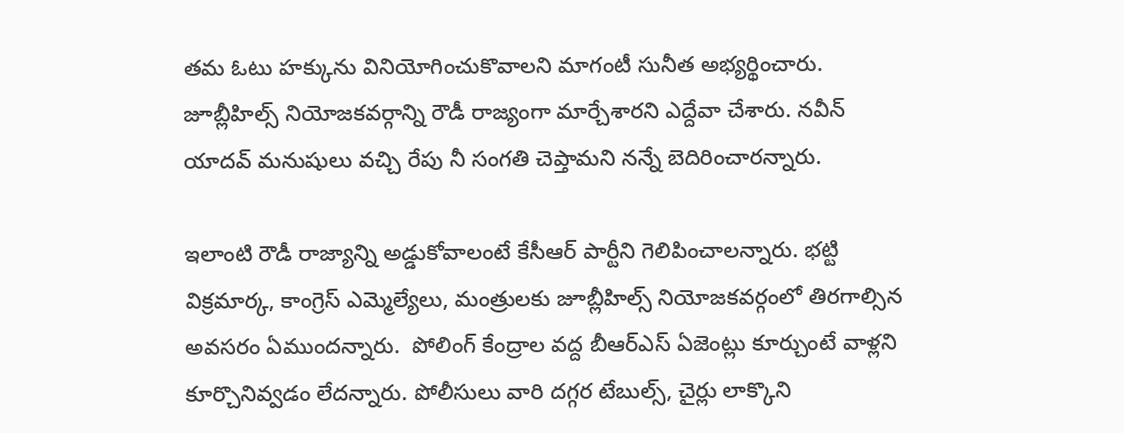తమ ఓటు హక్కును వినియోగించుకొవాలని మాగంటీ సునీత అభ్యర్థించారు. జూబ్లీహిల్స్ నియోజకవర్గాన్ని రౌడీ రాజ్యంగా మార్చేశారని ఎద్దేవా చేశారు. నవీన్ యాదవ్ మనుషులు వచ్చి రేపు నీ సంగతి చెప్తామని నన్నే బెదిరించారన్నారు.

ఇలాంటి రౌడీ రాజ్యాన్ని అడ్డుకోవాలంటే కేసీఆర్ పార్టీని గెలిపించాలన్నారు. భట్టి విక్రమార్క, కాంగ్రెస్ ఎమ్మెల్యేలు, మంత్రులకు జూబ్లీహిల్స్ నియోజకవర్గంలో తిరగాల్సిన అవసరం ఏముందన్నారు.  పోలింగ్ కేంద్రాల వద్ద బీఆర్ఎస్ ఏజెంట్లు కూర్చుంటే వాళ్లని కూర్చొనివ్వడం లేదన్నారు. పోలీసులు వారి దగ్గర టేబుల్స్, చైర్లు లాక్కొని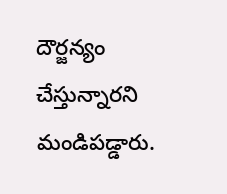దౌర్జన్యం చేస్తున్నారని మండిపడ్డారు.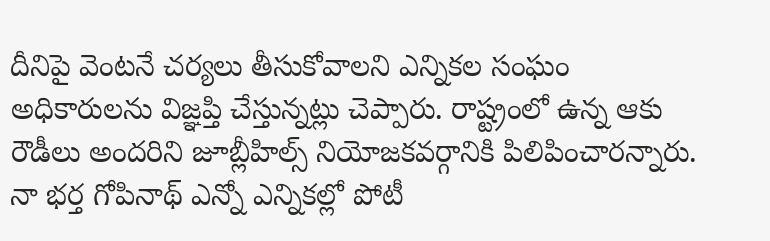దీనిపై వెంటనే చర్యలు తీసుకోవాలని ఎన్నికల సంఘం అధికారులను విజ్ఞప్తి చేస్తున్నట్లు చెప్పారు. రాష్ట్రంలో ఉన్న ఆకు రౌడీలు అందరిని జూబ్లీహిల్స్ నియోజకవర్గానికి పిలిపించారన్నారు. నా భర్త గోపినాథ్ ఎన్నో ఎన్నికల్లో పోటీ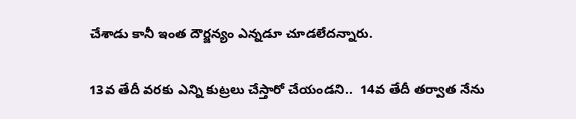చేశాడు కానీ ఇంత దౌర్జన్యం ఎన్నడూ చూడలేదన్నారు.

13వ తేదీ వరకు ఎన్ని కుట్రలు చేస్తారో చేయండని..  14వ తేదీ తర్వాత నేను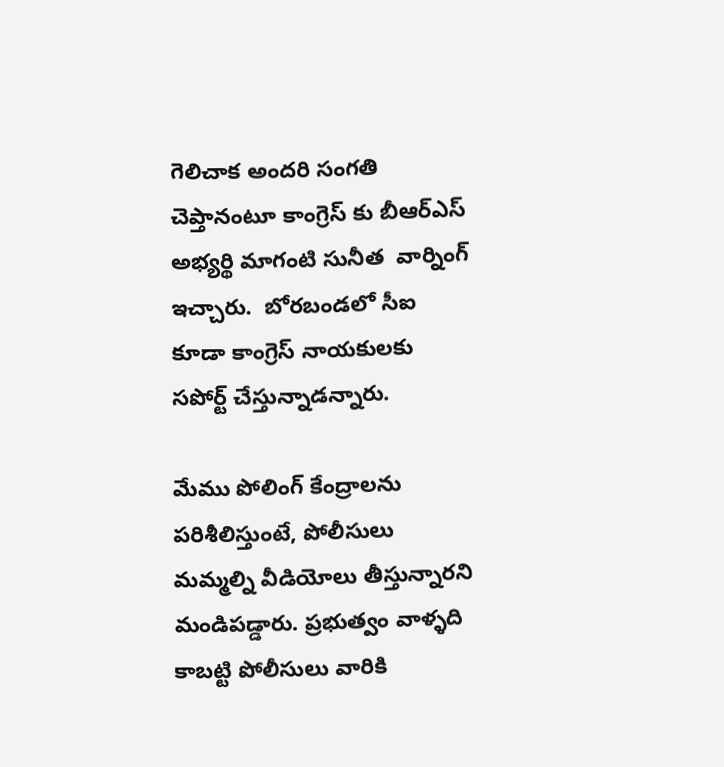గెలిచాక అందరి సంగతి చెప్తానంటూ కాంగ్రెస్ కు బీఆర్ఎస్ అభ్యర్థి మాగంటి సునీత  వార్నింగ్ ఇచ్చారు.  బోరబండలో సీఐ కూడా కాంగ్రెస్ నాయకులకు సపోర్ట్ చేస్తున్నాడన్నారు.

మేము పోలింగ్ కేంద్రాలను పరిశీలిస్తుంటే, పోలీసులు మమ్మల్ని వీడియోలు తీస్తున్నారని మండిపడ్డారు. ప్రభుత్వం వాళ్ళది కాబట్టి పోలీసులు వారికి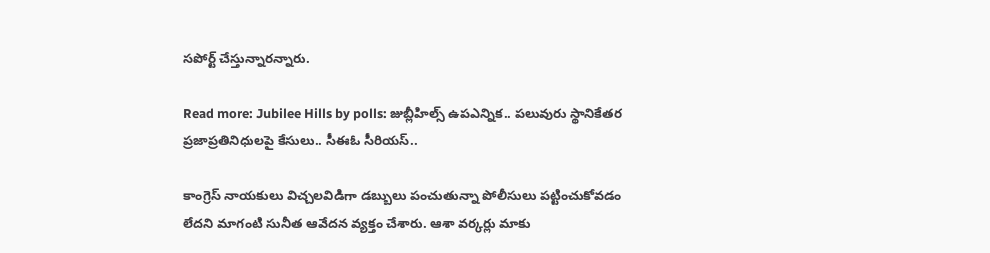సపోర్ట్ చేస్తున్నారన్నారు.

Read more: Jubilee Hills by polls: జుబ్లీహిల్స్ ఉపఎన్నిక.. పలువురు స్థానికేతర ప్రజాప్రతినిధులపై కేసులు.. సీఈఓ సీరియస్..

కాంగ్రెస్ నాయకులు విచ్చలవిడిగా డబ్బులు పంచుతున్నా పోలీసులు పట్టించుకోవడం లేదని మాగంటి సునీత ఆవేదన వ్యక్తం చేశారు. ఆశా వర్కర్లు మాకు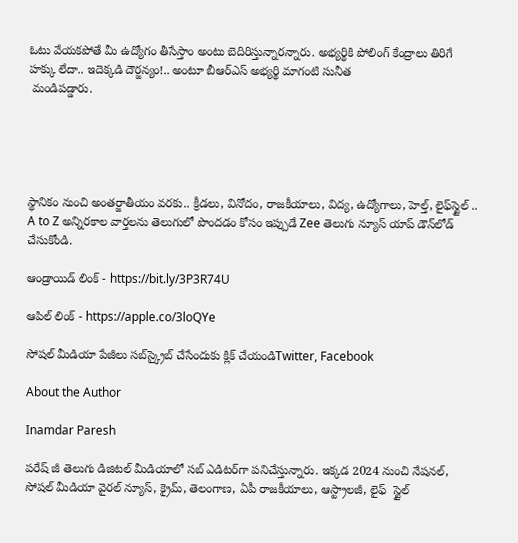ఓటు వేయకపోతే మీ ఉద్యోగం తీసేస్తాం అంటు బెదిరిస్తున్నారన్నారు. అభ్యర్థికి పోలింగ్ కేంద్రాలు తిరిగే హక్కు లేదా.. ఇదెక్కడి దౌర్జన్యం!.. అంటూ బీఆర్ఎస్ అభ్యర్థి మాగంటి సునీత
 మండిపడ్డారు.





స్థానికం నుంచి అంతర్జాతీయం వరకు.. క్రీడలు, వినోదం, రాజకీయాలు, విద్య, ఉద్యోగాలు, హెల్త్, లైఫ్‌స్టైల్ .. A to Z అన్నిరకాల వార్తలను తెలుగులో పొందడం కోసం ఇప్పుడే Zee తెలుగు న్యూస్ యాప్ డౌన్‌లోడ్ చేసుకోండి.

ఆండ్రాయిడ్ లింక్ - https://bit.ly/3P3R74U

ఆపిల్ లింక్ - https://apple.co/3loQYe

సోషల్ మీడియా పేజీలు సబ్‌స్క్రైబ్ చేసేందుకు క్లిక్ చేయండిTwitter, Facebook

About the Author

Inamdar Paresh

పరేష్ జీ తెలుగు డిజిటల్ మీడియాలో సబ్ ఎడిటర్‌గా పనిచేస్తున్నారు. ఇక్కడ 2024 నుంచి నేషనల్, సోషల్ మీడియా వైరల్ న్యూస్, క్రైమ్, తెలంగాణ, ఏపీ రాజకీయాలు, ఆస్ట్రాలజీ, లైఫ్  స్టైల్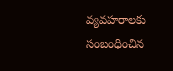వ్యవహరాలకు సంబంధించిన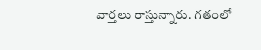వార్తలు రాస్తున్నారు. గతంలో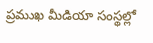ప్రముఖ మీడియా సంస్థల్లో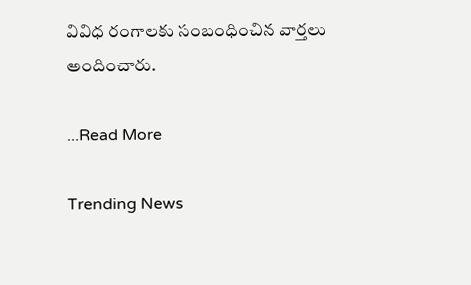వివిధ రంగాలకు సంబంధించిన వార్తలు అందించారు.

...Read More

Trending News